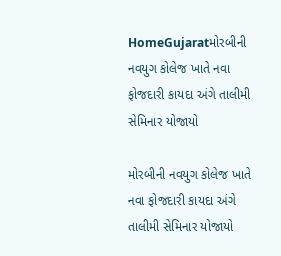HomeGujaratમોરબીની નવયુગ કોલેજ ખાતે નવા ફોજદારી કાયદા અંગે તાલીમી સેમિનાર યોજાયો

મોરબીની નવયુગ કોલેજ ખાતે નવા ફોજદારી કાયદા અંગે તાલીમી સેમિનાર યોજાયો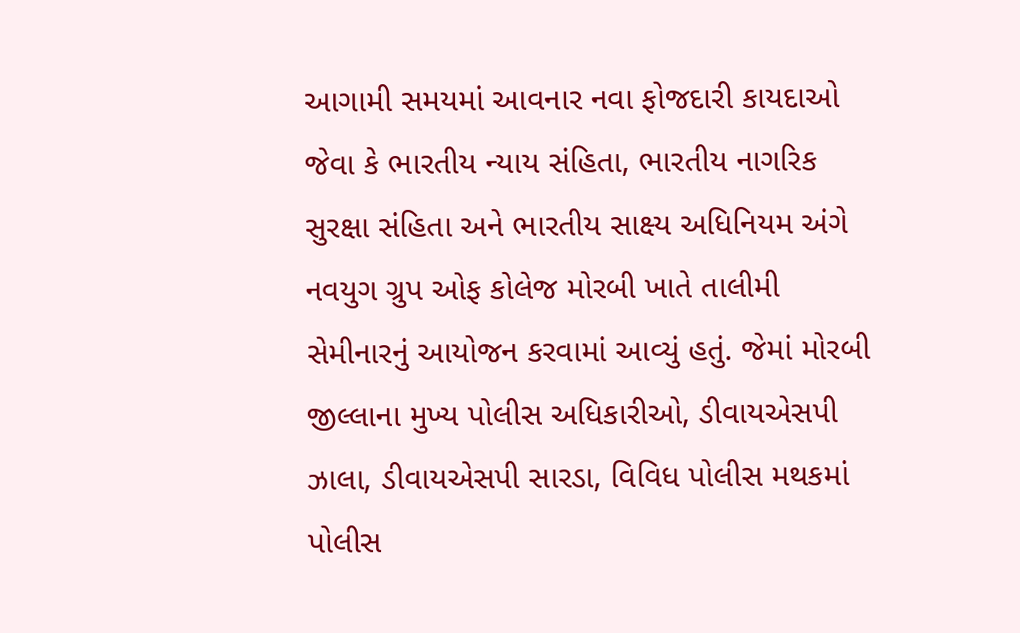આગામી સમયમાં આવનાર નવા ફોજદારી કાયદાઓ જેવા કે ભારતીય ન્યાય સંહિતા, ભારતીય નાગરિક સુરક્ષા સંહિતા અને ભારતીય સાક્ષ્ય અધિનિયમ અંગે નવયુગ ગ્રુપ ઓફ કોલેજ મોરબી ખાતે તાલીમી સેમીનારનું આયોજન કરવામાં આવ્યું હતું. જેમાં મોરબી જીલ્લાના મુખ્ય પોલીસ અધિકારીઓ, ડીવાયએસપી ઝાલા, ડીવાયએસપી સારડા, વિવિધ પોલીસ મથકમાં પોલીસ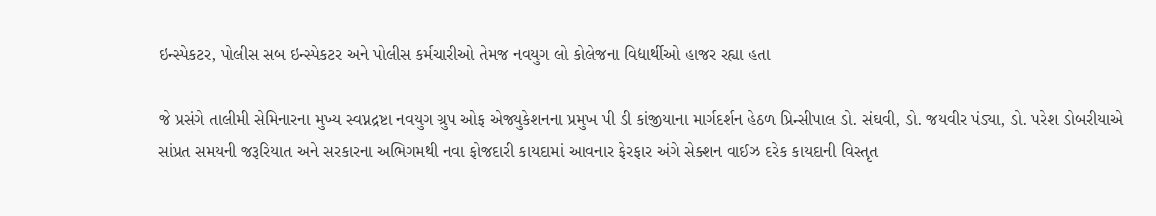ઇન્સ્પેકટર, પોલીસ સબ ઇન્સ્પેકટર અને પોલીસ કર્મચારીઓ તેમજ નવયુગ લો કોલેજના વિદ્યાર્થીઓ હાજર રહ્યા હતા

જે પ્રસંગે તાલીમી સેમિનારના મુખ્ય સ્વપ્નદ્રષ્ટા નવયુગ ગ્રુપ ઓફ એજ્યુકેશનના પ્રમુખ પી ડી કાંજીયાના માર્ગદર્શન હેઠળ પ્રિન્સીપાલ ડો. સંઘવી, ડો. જયવીર પંડ્યા, ડો. પરેશ ડોબરીયાએ સાંપ્રત સમયની જરૂરિયાત અને સરકારના અભિગમથી નવા ફોજદારી કાયદામાં આવનાર ફેરફાર અંગે સેક્શન વાઈઝ દરેક કાયદાની વિસ્તૃત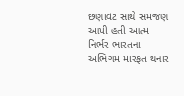છણાવટ સાથે સમજણ આપી હતી આત્મ નિર્ભર ભારતના અભિગમ મારફત થનાર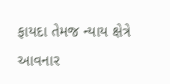ફાયદા તેમજ ન્યાય ક્ષેત્રે આવનાર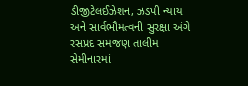ડીજીટેલઈઝેશન, ઝડપી ન્યાય અને સાર્વભૌમત્વની સુરક્ષા અંગે રસપ્રદ સમજણ તાલીમ સેમીનારમાં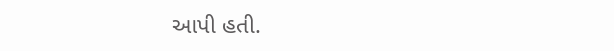આપી હતી.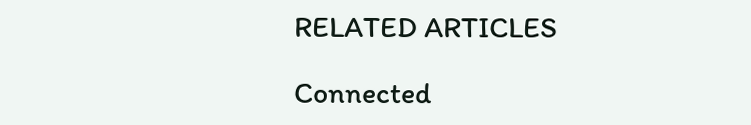RELATED ARTICLES

Connected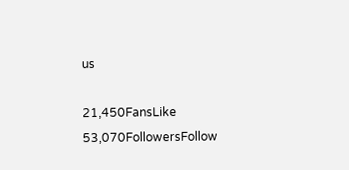us

21,450FansLike
53,070FollowersFollow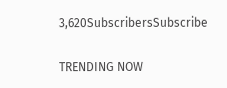3,620SubscribersSubscribe

TRENDING NOW